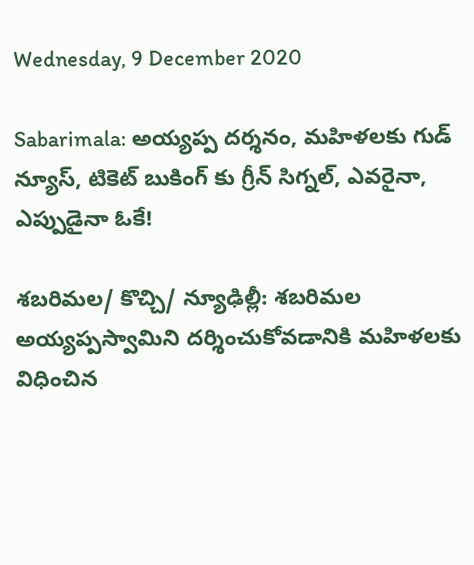Wednesday, 9 December 2020

Sabarimala: అయ్యప్ప దర్శనం, మహిళలకు గుడ్ న్యూస్, టికెట్ బుకింగ్ కు గ్రీన్ సిగ్నల్, ఎవరైనా, ఎప్పుడైనా ఓకే!

శబరిమల/ కొచ్చి/ న్యూఢిల్లీ: శబరిమల అయ్యప్పస్వామిని దర్శించుకోవడానికి మహిళలకు విధించిన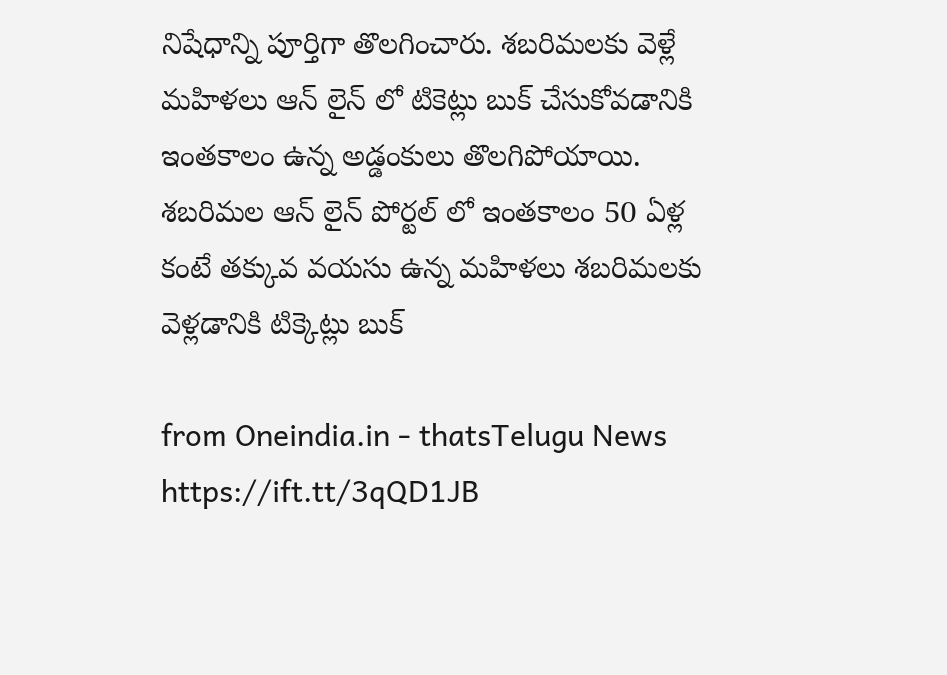నిషేధాన్ని పూర్తిగా తొలగించారు. శబరిమలకు వెళ్లే మహిళలు ఆన్ లైన్ లో టికెట్లు బుక్ చేసుకోవడానికి ఇంతకాలం ఉన్న అడ్డంకులు తొలగిపోయాయి. శబరిమల ఆన్ లైన్ పోర్టల్ లో ఇంతకాలం 50 ఏళ్ల కంటే తక్కువ వయసు ఉన్న మహిళలు శబరిమలకు వెళ్లడానికి టిక్కెట్లు బుక్

from Oneindia.in - thatsTelugu News https://ift.tt/3qQD1JB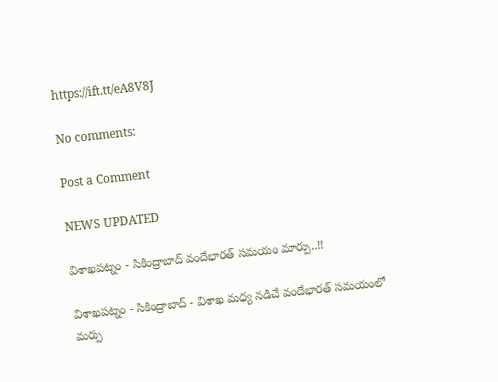https://ift.tt/eA8V8J

No comments:

Post a Comment

NEWS UPDATED

విశాఖపట్నం - సికింద్రాబాద్ వందేభారత్ సమయం మార్పు..!!

విశాఖపట్నం - సికింద్రాబాద్ - విశాఖ మధ్య నడిచే వందేభారత్ సమయంలో మర్పు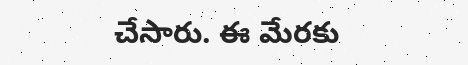చేసారు. ఈ మేరకు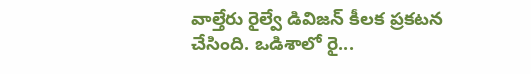వాల్తేరు రైల్వే డివిజన్ కీలక ప్రకటన చేసింది. ఒడిశాలో రై...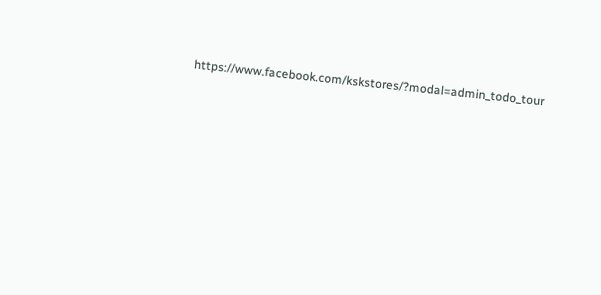https://www.facebook.com/kskstores/?modal=admin_todo_tour